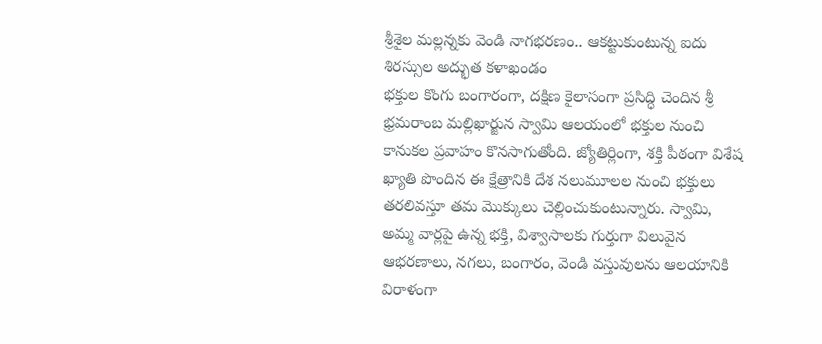శ్రీశైల మల్లన్నకు వెండి నాగభరణం.. ఆకట్టుకుంటున్న ఐదు శిరస్సుల అద్భుత కళాఖండం
భక్తుల కొంగు బంగారంగా, దక్షిణ కైలాసంగా ప్రసిద్ధి చెందిన శ్రీ భ్రమరాంబ మల్లిఖార్జున స్వామి ఆలయంలో భక్తుల నుంచి కానుకల ప్రవాహం కొనసాగుతోంది. జ్యోతిర్లింగా, శక్తి పీఠంగా విశేష ఖ్యాతి పొందిన ఈ క్షేత్రానికి దేశ నలుమూలల నుంచి భక్తులు తరలివస్తూ తమ మొక్కులు చెల్లించుకుంటున్నారు. స్వామి, అమ్మ వార్లపై ఉన్న భక్తి, విశ్వాసాలకు గుర్తుగా విలువైన ఆభరణాలు, నగలు, బంగారం, వెండి వస్తువులను ఆలయానికి విరాళంగా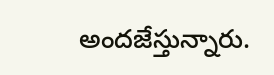అందజేస్తున్నారు.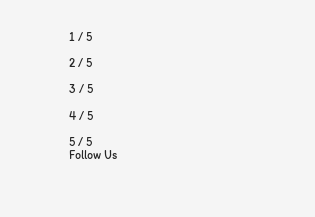1 / 5

2 / 5

3 / 5

4 / 5

5 / 5
Follow Us